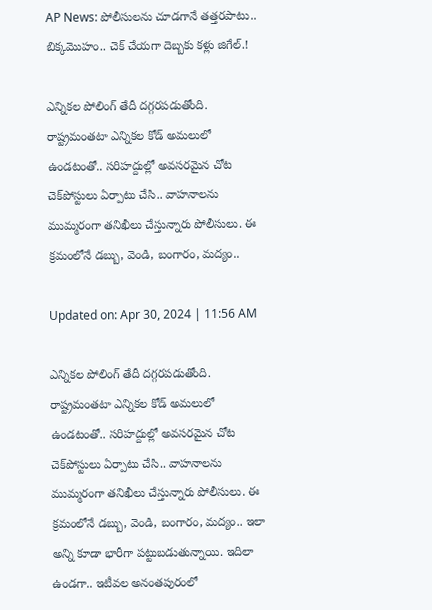AP News: పోలీసులను చూడగానే తత్తరపాటు.. బిక్కమొహం.. చెక్ చేయగా దెబ్బకు కళ్లు జిగేల్.!

ఎన్నికల పోలింగ్ తేదీ దగ్గరపడుతోంది. రాష్ట్రమంతటా ఎన్నికల కోడ్ అమలులో ఉండటంతో.. సరిహద్దుల్లో అవసరమైన చోట చెక్‌పోస్టులు ఏర్పాటు చేసి.. వాహనాలను ముమ్మరంగా తనిఖీలు చేస్తున్నారు పోలీసులు. ఈ క్రమంలోనే డబ్బు, వెండి, బంగారం, మద్యం..

Updated on: Apr 30, 2024 | 11:56 AM

ఎన్నికల పోలింగ్ తేదీ దగ్గరపడుతోంది. రాష్ట్రమంతటా ఎన్నికల కోడ్ అమలులో ఉండటంతో.. సరిహద్దుల్లో అవసరమైన చోట చెక్‌పోస్టులు ఏర్పాటు చేసి.. వాహనాలను ముమ్మరంగా తనిఖీలు చేస్తున్నారు పోలీసులు. ఈ క్రమంలోనే డబ్బు, వెండి, బంగారం, మద్యం.. ఇలా అన్ని కూడా భారీగా పట్టుబడుతున్నాయి. ఇదిలా ఉండగా.. ఇటీవల అనంతపురంలో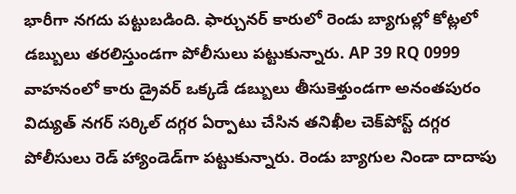భారీగా నగదు పట్టుబడింది. ఫార్చునర్ కారులో రెండు బ్యాగుల్లో కోట్లలో డబ్బులు తరలిస్తుండగా పోలీసులు పట్టుకున్నారు. AP 39 RQ 0999 వాహనంలో కారు డ్రైవర్ ఒక్కడే డబ్బులు తీసుకెళ్తుండగా అనంతపురం విద్యుత్ నగర్ సర్కిల్‌ దగ్గర ఏర్పాటు చేసిన తనిఖీల చెక్‌పోస్ట్ దగ్గర పోలీసులు రెడ్ హ్యాండెడ్‌గా పట్టుకున్నారు. రెండు బ్యాగుల నిండా దాదాపు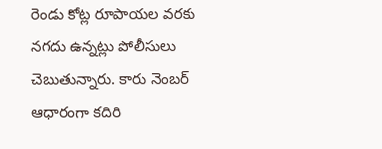రెండు కోట్ల రూపాయల వరకు నగదు ఉన్నట్లు పోలీసులు చెబుతున్నారు. కారు నెంబర్ ఆధారంగా కదిరి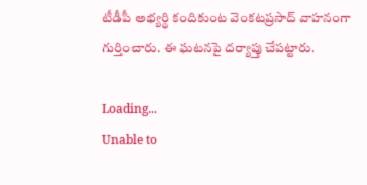టీడీపీ అభ్యర్థి కందికుంట వెంకటప్రసాద్ వాహనంగా గుర్తించారు. ఈ ఘటనపై దర్యాప్తు చేపట్టారు.

Loading...
Unable to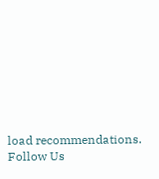load recommendations.
Follow Us